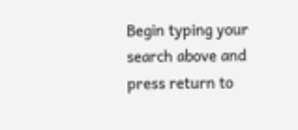Begin typing your search above and press return to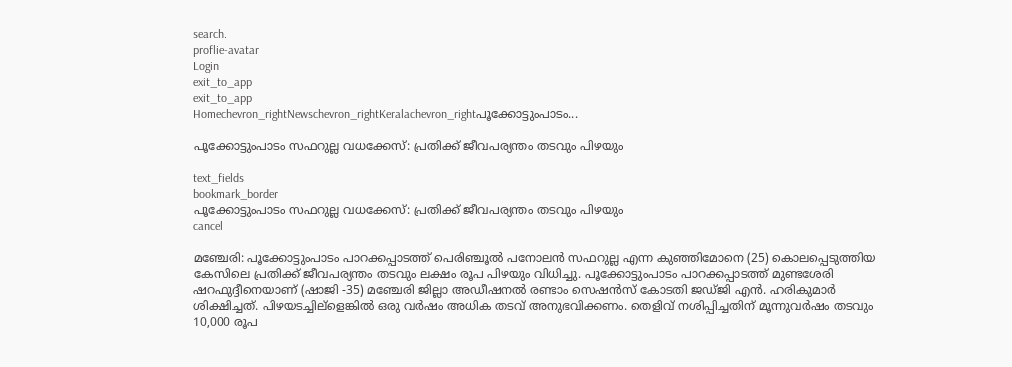search.
proflie-avatar
Login
exit_to_app
exit_to_app
Homechevron_rightNewschevron_rightKeralachevron_rightപൂക്കോട്ടുംപാടം...

പൂക്കോട്ടുംപാടം സഫറുല്ല വധക്കേസ്: പ്രതിക്ക് ജീവപര്യന്തം തടവും പിഴയും

text_fields
bookmark_border
പൂക്കോട്ടുംപാടം സഫറുല്ല വധക്കേസ്: പ്രതിക്ക് ജീവപര്യന്തം തടവും പിഴയും
cancel

മഞ്ചേരി: പൂക്കോട്ടുംപാടം പാറക്കപ്പാടത്ത് പെരിഞ്ചൂല്‍ പനോലന്‍ സഫറുല്ല എന്ന കുഞ്ഞിമോനെ (25) കൊലപ്പെടുത്തിയ കേസിലെ പ്രതിക്ക് ജീവപര്യന്തം തടവും ലക്ഷം രൂപ പിഴയും വിധിച്ചു. പൂക്കോട്ടുംപാടം പാറക്കപ്പാടത്ത് മുണ്ടശേരി ഷറഫുദ്ദീനെയാണ് (ഷാജി -35) മഞ്ചേരി ജില്ലാ അഡീഷനല്‍ രണ്ടാം സെഷന്‍സ് കോടതി ജഡ്ജി എന്‍. ഹരികുമാര്‍ ശിക്ഷിച്ചത്. പിഴയടച്ചില്ളെങ്കില്‍ ഒരു വര്‍ഷം അധിക തടവ് അനുഭവിക്കണം. തെളിവ് നശിപ്പിച്ചതിന് മൂന്നുവര്‍ഷം തടവും 10,000 രൂപ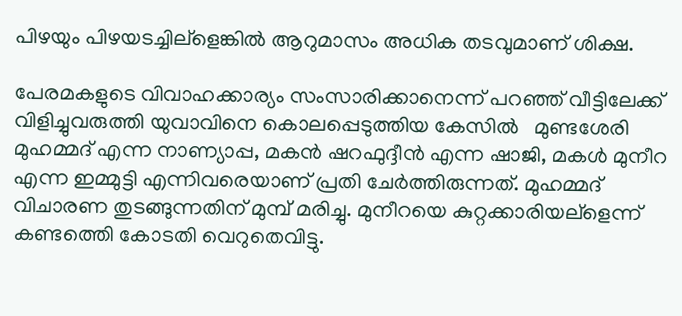പിഴയും പിഴയടച്ചില്ളെങ്കില്‍ ആറുമാസം അധിക തടവുമാണ് ശിക്ഷ.

പേരമകളുടെ വിവാഹക്കാര്യം സംസാരിക്കാനെന്ന് പറഞ്ഞ് വീട്ടിലേക്ക് വിളിച്ചുവരുത്തി യുവാവിനെ കൊലപ്പെടുത്തിയ കേസില്‍   മുണ്ടശേരി മുഹമ്മദ് എന്ന നാണ്യാപ്പ, മകന്‍ ഷറഫുദ്ദീന്‍ എന്ന ഷാജി, മകള്‍ മുനീറ എന്ന ഇമ്മുട്ടി എന്നിവരെയാണ് പ്രതി ചേര്‍ത്തിരുന്നത്. മുഹമ്മദ് വിചാരണ തുടങ്ങുന്നതിന് മുമ്പ് മരിച്ചു. മുനീറയെ കുറ്റക്കാരിയല്ളെന്ന് കണ്ടത്തെി കോടതി വെറുതെവിട്ടു.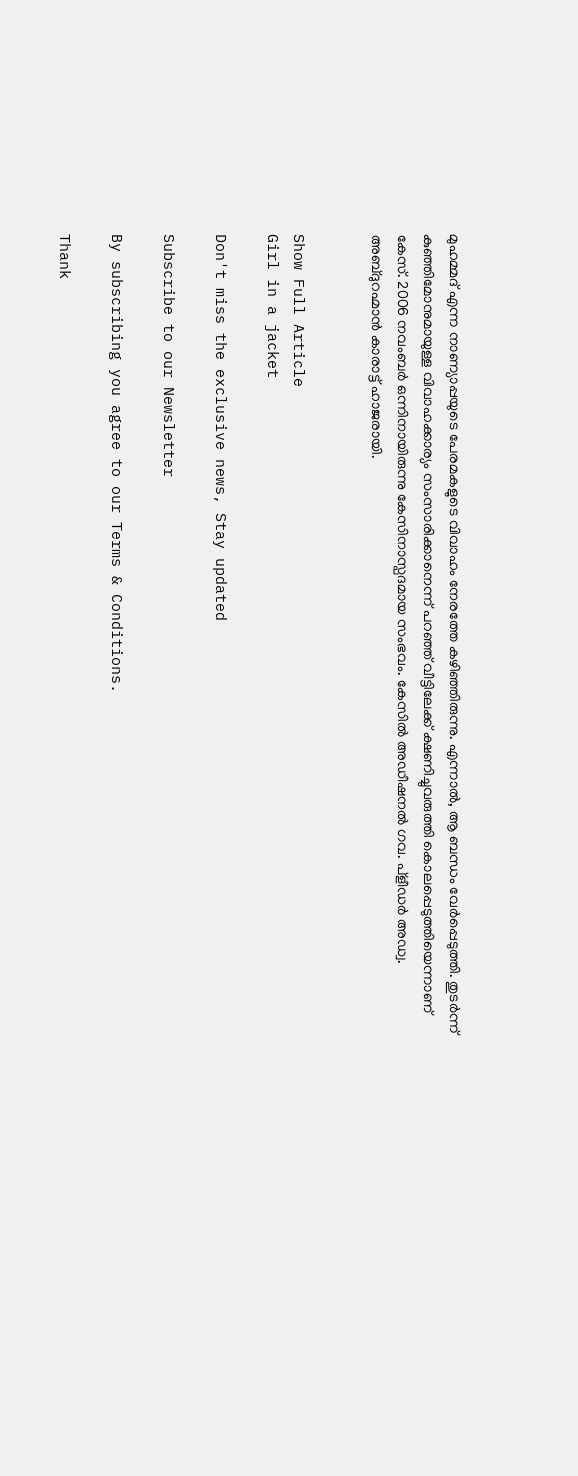മുഹമ്മദ് എന്ന നാണ്യാപ്പയുടെ പേരമകളുടെ വിവാഹം നേരത്തേ കഴിഞ്ഞിരുന്നു. എന്നാല്‍, ആ ബന്ധം വേര്‍പ്പെടുത്തി. തുടര്‍ന്ന് കുഞ്ഞിമോനുമായുള്ള വിവാഹക്കാര്യം സംസാരിക്കാനെന്ന് പറഞ്ഞ് വീട്ടിലേക്ക് ക്ഷണിച്ചുവരുത്തി കൊലപ്പെടുത്തിയെന്നാണ് കേസ്. 2006 നവംബര്‍ ഒന്നിനായിരുന്നു കേസിനാസ്പദമായ സംഭവം. കേസില്‍ അഡീഷനല്‍ ഗവ. പ്ളീഡര്‍ അഡ്വ. അബ്ദുറഹ്മാന്‍ കാരാട്ട് ഹാജരായി.


Show Full Article
Girl in a jacket

Don't miss the exclusive news, Stay updated

Subscribe to our Newsletter

By subscribing you agree to our Terms & Conditions.

Thank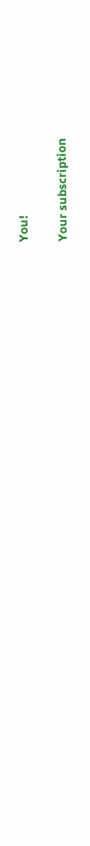You!

Your subscription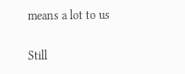means a lot to us

Still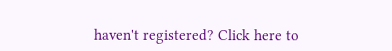haven't registered? Click here to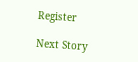Register

Next Story